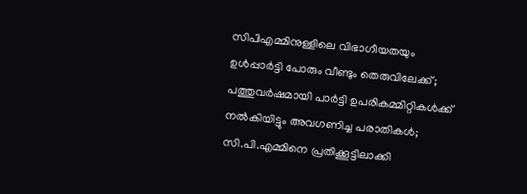സിപിഎമ്മിനുള്ളിലെ വിഭാഗീയതയും ഉള്‍പ്പാര്‍ട്ടി പോരും വീണ്ടും തെരുവിലേക്ക്; പത്തുവര്‍ഷമായി പാര്‍ട്ടി ഉപരികമ്മിറ്റികള്‍ക്ക് നല്‍കിയിട്ടും അവഗണിച്ച പരാതികള്‍; സി.പി.എമ്മിനെ പ്രതിക്കൂട്ടിലാക്കി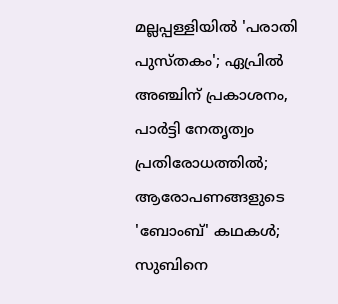മല്ലപ്പള്ളിയില്‍ 'പരാതി പുസ്തകം'; ഏപ്രില്‍ അഞ്ചിന് പ്രകാശനം, പാര്‍ട്ടി നേതൃത്വം പ്രതിരോധത്തില്‍; ആരോപണങ്ങളുടെ 'ബോംബ്' കഥകള്‍; സുബിനെ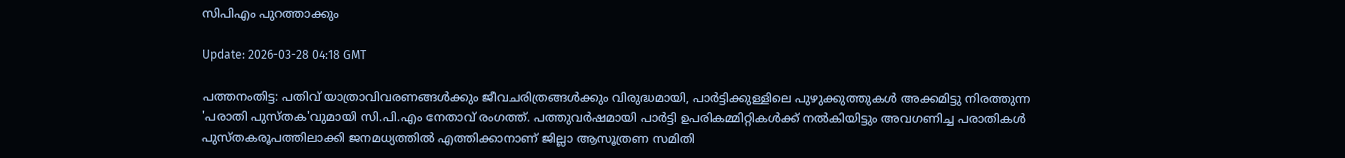സിപിഎം പുറത്താക്കും

Update: 2026-03-28 04:18 GMT

പത്തനംതിട്ട: പതിവ് യാത്രാവിവരണങ്ങള്‍ക്കും ജീവചരിത്രങ്ങള്‍ക്കും വിരുദ്ധമായി, പാര്‍ട്ടിക്കുള്ളിലെ പുഴുക്കുത്തുകള്‍ അക്കമിട്ടു നിരത്തുന്ന 'പരാതി പുസ്തക'വുമായി സി.പി.എം നേതാവ് രംഗത്ത്. പത്തുവര്‍ഷമായി പാര്‍ട്ടി ഉപരികമ്മിറ്റികള്‍ക്ക് നല്‍കിയിട്ടും അവഗണിച്ച പരാതികള്‍ പുസ്തകരൂപത്തിലാക്കി ജനമധ്യത്തില്‍ എത്തിക്കാനാണ് ജില്ലാ ആസൂത്രണ സമിതി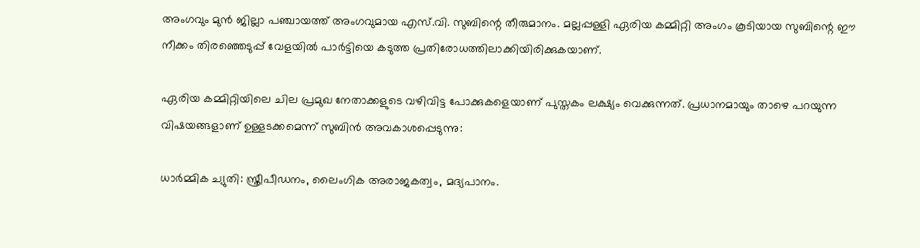അംഗവും മുന്‍ ജില്ലാ പഞ്ചായത്ത് അംഗവുമായ എസ്.വി. സുബിന്റെ തീരുമാനം. മല്ലപ്പള്ളി ഏരിയ കമ്മിറ്റി അംഗം കൂടിയായ സുബിന്റെ ഈ നീക്കം തിരഞ്ഞെടുപ്പ് വേളയില്‍ പാര്‍ട്ടിയെ കടുത്ത പ്രതിരോധത്തിലാക്കിയിരിക്കുകയാണ്.

ഏരിയ കമ്മിറ്റിയിലെ ചില പ്രമുഖ നേതാക്കളുടെ വഴിവിട്ട പോക്കുകളെയാണ് പുസ്തകം ലക്ഷ്യം വെക്കുന്നത്. പ്രധാനമായും താഴെ പറയുന്ന വിഷയങ്ങളാണ് ഉള്ളടക്കമെന്ന് സുബിന്‍ അവകാശപ്പെടുന്നു:

ധാര്‍മ്മിക ച്യുതി: സ്ത്രീപീഡനം, ലൈംഗിക അരാജകത്വം, മദ്യപാനം.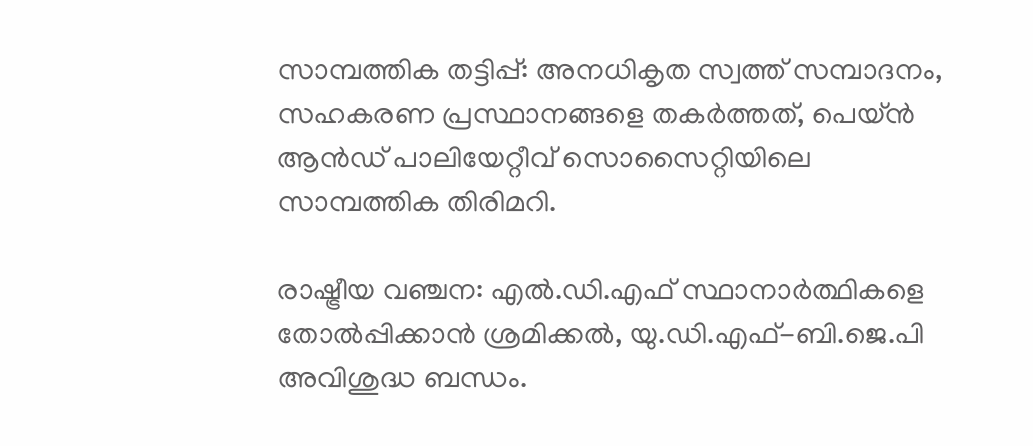സാമ്പത്തിക തട്ടിപ്പ്: അനധികൃത സ്വത്ത് സമ്പാദനം, സഹകരണ പ്രസ്ഥാനങ്ങളെ തകര്‍ത്തത്, പെയ്ന്‍ ആന്‍ഡ് പാലിയേറ്റീവ് സൊസൈറ്റിയിലെ സാമ്പത്തിക തിരിമറി.

രാഷ്ട്രീയ വഞ്ചന: എല്‍.ഡി.എഫ് സ്ഥാനാര്‍ത്ഥികളെ തോല്‍പ്പിക്കാന്‍ ശ്രമിക്കല്‍, യു.ഡി.എഫ്-ബി.ജെ.പി അവിശുദ്ധ ബന്ധം.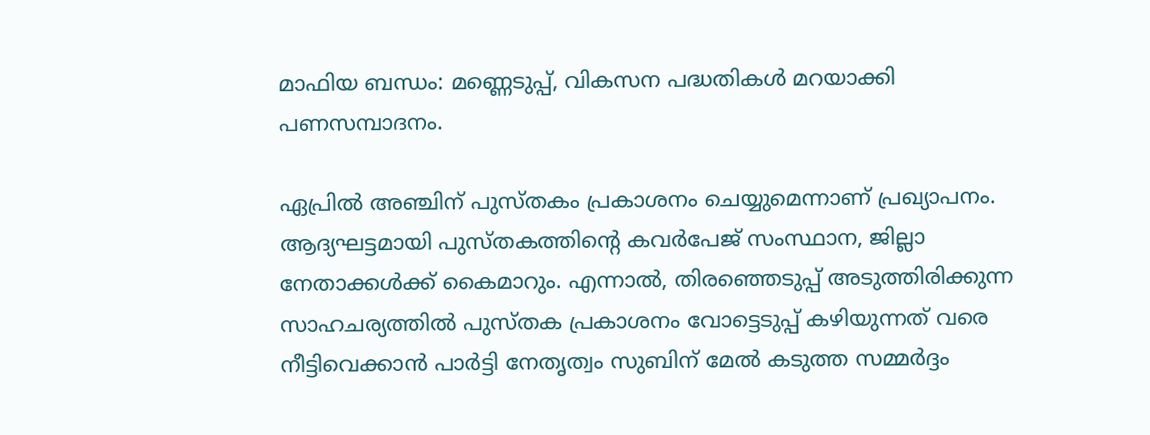മാഫിയ ബന്ധം: മണ്ണെടുപ്പ്, വികസന പദ്ധതികള്‍ മറയാക്കി പണസമ്പാദനം.

ഏപ്രില്‍ അഞ്ചിന് പുസ്തകം പ്രകാശനം ചെയ്യുമെന്നാണ് പ്രഖ്യാപനം. ആദ്യഘട്ടമായി പുസ്തകത്തിന്റെ കവര്‍പേജ് സംസ്ഥാന, ജില്ലാ നേതാക്കള്‍ക്ക് കൈമാറും. എന്നാല്‍, തിരഞ്ഞെടുപ്പ് അടുത്തിരിക്കുന്ന സാഹചര്യത്തില്‍ പുസ്തക പ്രകാശനം വോട്ടെടുപ്പ് കഴിയുന്നത് വരെ നീട്ടിവെക്കാന്‍ പാര്‍ട്ടി നേതൃത്വം സുബിന് മേല്‍ കടുത്ത സമ്മര്‍ദ്ദം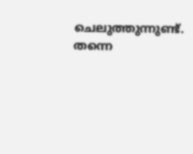ചെലുത്തുന്നുണ്ട്. തന്നെ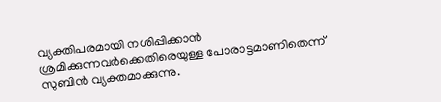വ്യക്തിപരമായി നശിപ്പിക്കാന്‍ ശ്രമിക്കുന്നവര്‍ക്കെതിരെയുള്ള പോരാട്ടമാണിതെന്ന് സുബിന്‍ വ്യക്തമാക്കുന്നു.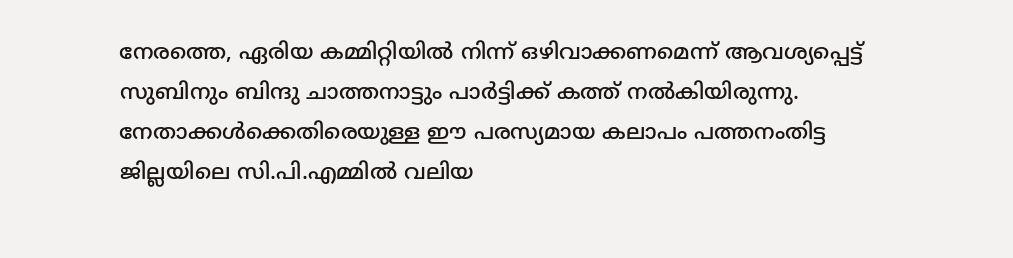നേരത്തെ, ഏരിയ കമ്മിറ്റിയില്‍ നിന്ന് ഒഴിവാക്കണമെന്ന് ആവശ്യപ്പെട്ട് സുബിനും ബിന്ദു ചാത്തനാട്ടും പാര്‍ട്ടിക്ക് കത്ത് നല്‍കിയിരുന്നു. നേതാക്കള്‍ക്കെതിരെയുള്ള ഈ പരസ്യമായ കലാപം പത്തനംതിട്ട ജില്ലയിലെ സി.പി.എമ്മില്‍ വലിയ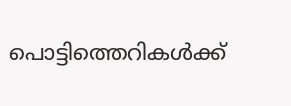പൊട്ടിത്തെറികള്‍ക്ക്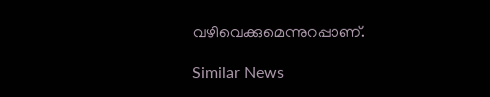വഴിവെക്കുമെന്നുറപ്പാണ്.

Similar News